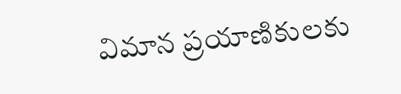విమాన ప్రయాణికులకు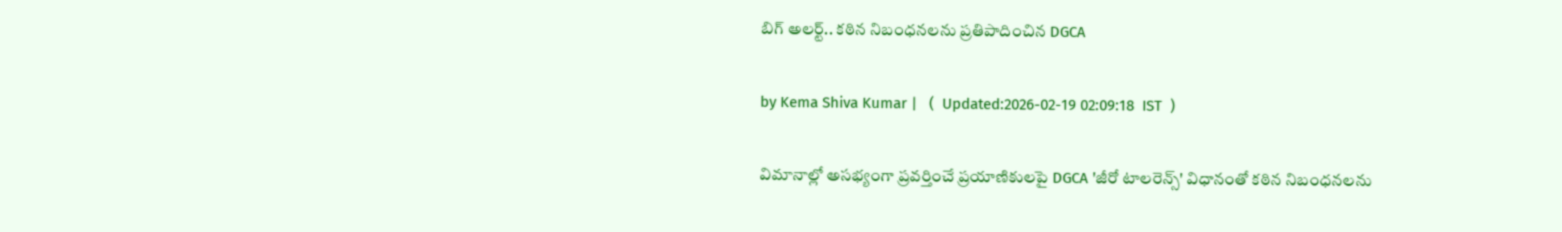బిగ్ అలర్ట్.. కఠిన నిబంధనలను ప్రతిపాదించిన DGCA

by Kema Shiva Kumar |   (  Updated:2026-02-19 02:09:18  IST  )

విమానాల్లో అసభ్యంగా ప్రవర్తించే ప్రయాణికులపై DGCA 'జీరో టాలరెన్స్' విధానంతో కఠిన నిబంధనలను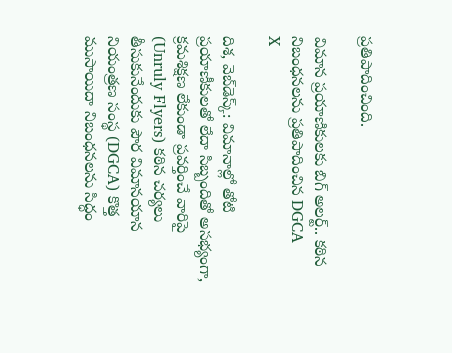ప్రతిపాదించింది.

విమాన ప్రయాణికులకు బిగ్ అలర్ట్.. కఠిన నిబంధనలను ప్రతిపాదించిన DGCA
X

దిశ, వెబ్‌డెస్క్: విమానాల్లో తోటి ప్రయాణీకులతో లేదా సిబ్బందితో అసభ్యంగా, క్రమశిక్షణ లేకుండా ప్రవర్తించే వారిపై (Unruly Flyers) కఠిన చర్యలు తీసుకునేందుకు పౌర విమానయాన నియంత్రణ సంస్థ (DGCA) కొత్త ముసాయిదా నిబంధనలను సిద్ధం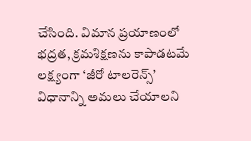చేసింది. విమాన ప్రయాణంలో భద్రత, క్రమశిక్షణను కాపాడటమే లక్ష్యంగా ‘జీరో టాలరెన్స్’ విధానాన్ని అమలు చేయాలని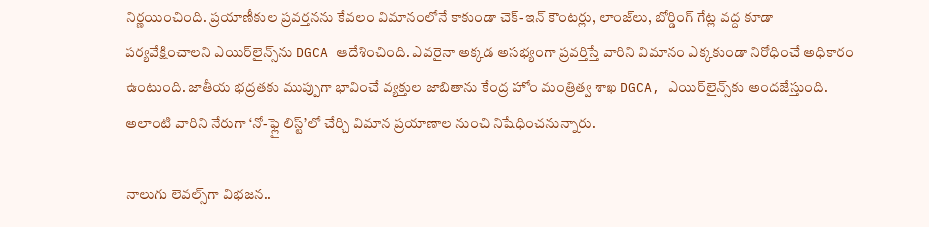నిర్ణయించింది. ప్రయాణీకుల ప్రవర్తనను కేవలం విమానంలోనే కాకుండా చెక్-ఇన్ కౌంటర్లు, లాంజ్‌లు, బోర్డింగ్ గేట్ల వద్ద కూడా పర్యవేక్షించాలని ఎయిర్‌లైన్స్‌ను DGCA ఆదేశించింది. ఎవరైనా అక్కడ అసభ్యంగా ప్రవర్తిస్తే వారిని విమానం ఎక్కకుండా నిరోధించే అధికారం ఉంటుంది. జాతీయ భద్రతకు ముప్పుగా భావించే వ్యక్తుల జాబితాను కేంద్ర హోం మంత్రిత్వ శాఖ DGCA, ఎయిర్‌లైన్స్‌కు అందజేస్తుంది. అలాంటి వారిని నేరుగా ‘నో-ఫ్లై లిస్ట్’లో చేర్చి విమాన ప్రయాణాల నుంచి నిషేధించనున్నారు.

నాలుగు లెవల్స్‌గా విభజన..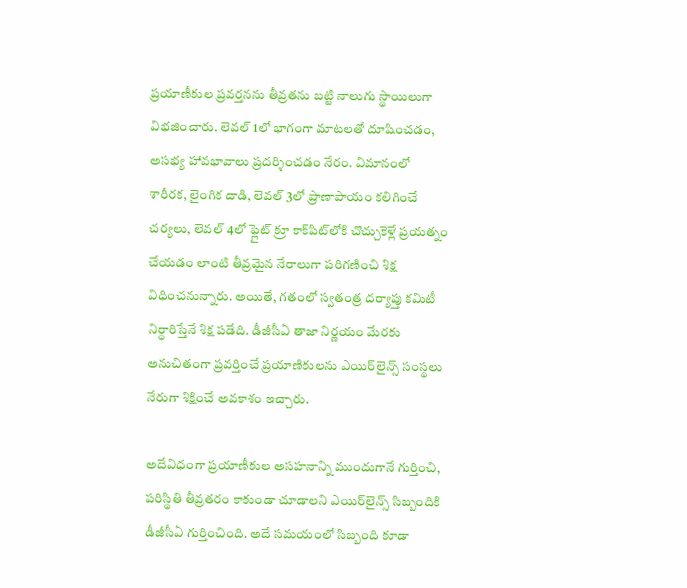ప్రయాణీకుల ప్రవర్తనను తీవ్రతను బట్టి నాలుగు స్థాయిలుగా విభజించారు. లెవల్ 1లో భాగంగా మాటలతో దూషించడం, అసభ్య హావభావాలు ప్రదర్శించడం నేరం. విమానంలో శారీరక, లైంగిక దాడి, లెవల్ 3లో ప్రాణాపాయం కలిగించే చర్యలు, లెవల్ 4లో ఫ్లైట్ క్రూ కాక్‌పిట్‌లోకి చొచ్చుకెళ్లే ప్రయత్నం చేయడం లాంటి తీవ్రమైన నేరాలుగా పరిగణించి శిక్ష విధించనున్నారు. అయితే, గతంలో స్వతంత్ర దర్యాప్తు కమిటీ నిర్ధారిస్తేనే శిక్ష పడేది. డీజీసీఏ తాజా నిర్ణయం మేరకు అనుచితంగా ప్రవర్తించే ప్రయాణికులను ఎయిర్‌లైన్స్ సంస్థలు నేరుగా శిక్షించే అవకాశం ఇచ్చారు.

అదేవిధంగా ప్రయాణీకుల అసహనాన్ని ముందుగానే గుర్తించి, పరిస్థితి తీవ్రతరం కాకుండా చూడాలని ఎయిర్‌లైన్స్ సిబ్బందికి డీజీసీఏ గుర్తించింది. అదే సమయంలో సిబ్బంది కూడా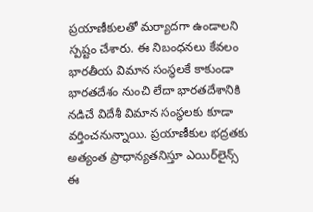ప్రయాణీకులతో మర్యాదగా ఉండాలని స్పష్టం చేశారు. ఈ నిబంధనలు కేవలం భారతీయ విమాన సంస్థలకే కాకుండా భారతదేశం నుంచి లేదా భారతదేశానికి నడిచే విదేశీ విమాన సంస్థలకు కూడా వర్తించనున్నాయి. ప్రయాణీకుల భద్రతకు అత్యంత ప్రాధాన్యతనిస్తూ ఎయిర్‌లైన్స్ ఈ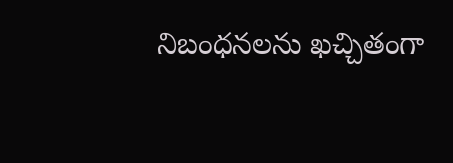నిబంధనలను ఖచ్చితంగా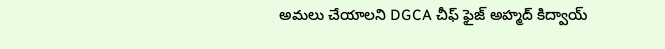అమలు చేయాలని DGCA చీఫ్ ఫైజ్ అహ్మద్ కిద్వాయ్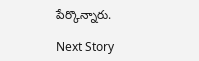పేర్కొన్నారు.

Next Story